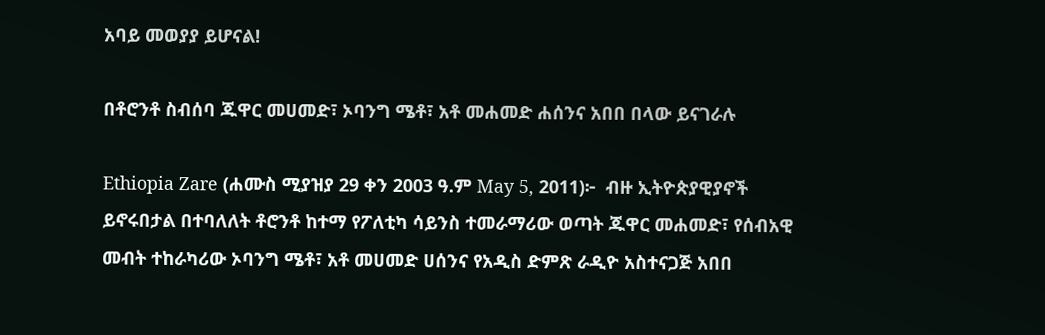አባይ መወያያ ይሆናል!

በቶሮንቶ ስብሰባ ጁዋር መሀመድ፣ ኦባንግ ሜቶ፣ አቶ መሐመድ ሐሰንና አበበ በላው ይናገራሉ

Ethiopia Zare (ሐሙስ ሚያዝያ 29 ቀን 2003 ዓ.ም May 5, 2011)፦  ብዙ ኢትዮጵያዊያኖች ይኖሩበታል በተባለለት ቶሮንቶ ከተማ የፖለቲካ ሳይንስ ተመራማሪው ወጣት ጁዋር መሐመድ፣ የሰብአዊ መብት ተከራካሪው ኦባንግ ሜቶ፣ አቶ መሀመድ ሀሰንና የአዲስ ድምጽ ራዲዮ አስተናጋጅ አበበ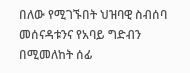በለው የሚገኙበት ህዝባዊ ስብሰባ መሰናዳቱንና የአባይ ግድብን በሚመለከት ሰፊ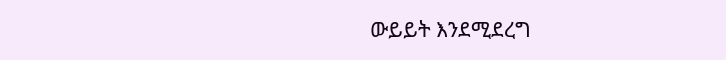ውይይት እንደሚደረግ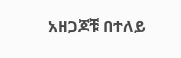አዘጋጆቹ በተለይ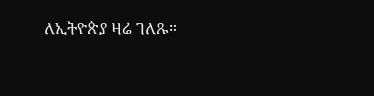ለኢትዮጵያ ዛሬ ገለጹ።